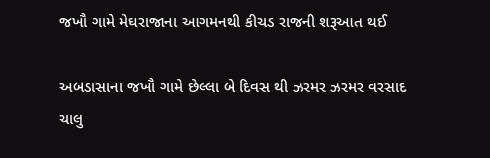જખૌ ગામે મેઘરાજાના આગમનથી કીચડ રાજની શરૂઆત થઈ

અબડાસાના જખૌ ગામે છેલ્લા બે દિવસ થી ઝરમર ઝરમર વરસાદ ચાલુ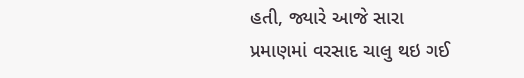હતી, જ્યારે આજે સારા પ્રમાણમાં વરસાદ ચાલુ થઇ ગઈ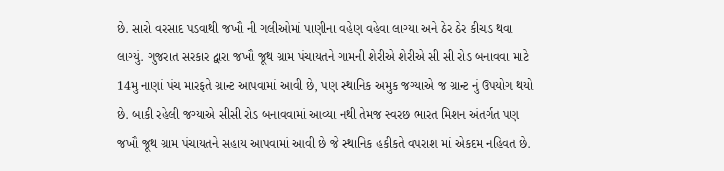છે. સારો વરસાદ પડવાથી જખૌ ની ગલીઓમાં પાણીના વહેણ વહેવા લાગ્યા અને ઠેર ઠેર કીચડ થવા લાગ્યું. ગુજરાત સરકાર દ્વારા જખૌ જૂથ ગ્રામ પંચાયતને ગામની શેરીએ શેરીએ સી સી રોડ બનાવવા માટે 14મુ નાણાં પંચ મારફતે ગ્રાન્ટ આપવામાં આવી છે, પણ સ્થાનિક અમુક જગ્યાએ જ ગ્રાન્ટ નું ઉપયોગ થયો છે. બાકી રહેલી જગ્યાએ સીસી રોડ બનાવવામાં આવ્યા નથી તેમજ સ્વરછ ભારત મિશન અંતર્ગત પણ જખૌ જૂથ ગ્રામ પંચાયતને સહાય આપવામાં આવી છે જે સ્થાનિક હકીકતે વપરાશ માં એકદમ નહિવત છે.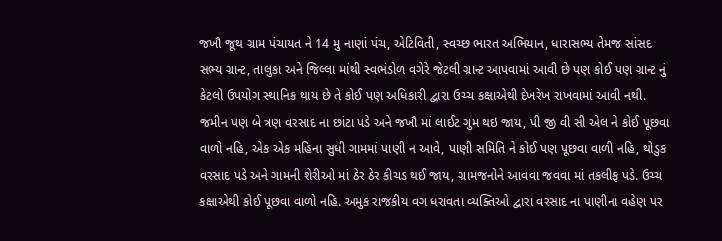જખૌ જૂથ ગ્રામ પંચાયત ને 14 મુ નાણાં પંચ, એટિવિતી, સ્વચ્છ ભારત અભિયાન, ધારાસભ્ય તેમજ સાંસદ સભ્ય ગ્રાન્ટ, તાલુકા અને જિલ્લા માંથી સ્વભંડોળ વગેરે જેટલી ગ્રાન્ટ આપવામાં આવી છે પણ કોઈ પણ ગ્રાન્ટ નું કેટલો ઉપયોગ સ્થાનિક થાય છે તે કોઈ પણ અધિકારી દ્વારા ઉચ્ચ કક્ષાએથી દેખરેખ રાખવામાં આવી નથી. જમીન પણ બે ત્રણ વરસાદ ના છાંટા પડે અને જખૌ માં લાઈટ ગુમ થઇ જાય, પી જી વી સી એલ ને કોઈ પૂછવા વાળો નહિ, એક એક મહિના સુધી ગામમાં પાણી ન આવે, પાણી સમિતિ ને કોઈ પણ પૂછવા વાળી નહિ, થોડુક વરસાદ પડે અને ગામની શેરીઓ માં ઠેર ઠેર કીચડ થઈ જાય, ગ્રામજનોને આવવા જવવા માં તકલીફ પડે. ઉચ્ચ કક્ષાએથી કોઈ પૂછવા વાળો નહિ. અમુક રાજકીય વગ ધરાવતા વ્યક્તિઓ દ્વારા વરસાદ ના પાણીના વહેણ પર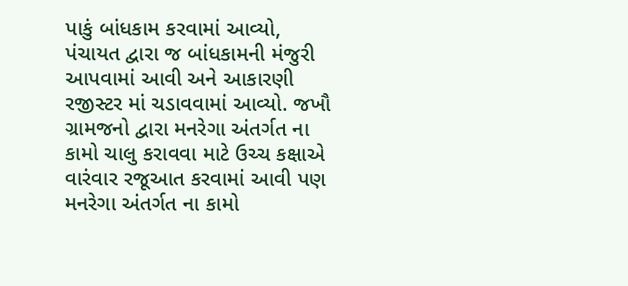પાકું બાંધકામ કરવામાં આવ્યો, પંચાયત દ્વારા જ બાંધકામની મંજુરી આપવામાં આવી અને આકારણી રજીસ્ટર માં ચડાવવામાં આવ્યો. જખૌ ગ્રામજનો દ્વારા મનરેગા અંતર્ગત ના કામો ચાલુ કરાવવા માટે ઉચ્ચ કક્ષાએ વારંવાર રજૂઆત કરવામાં આવી પણ મનરેગા અંતર્ગત ના કામો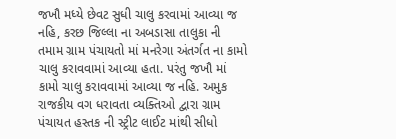જખૌ મધ્યે છેવટ સુધી ચાલુ કરવામાં આવ્યા જ નહિ, કરછ જિલ્લા ના અબડાસા તાલુકા ની તમામ ગ્રામ પંચાયતો માં મનરેગા અંતર્ગત ના કામો ચાલુ કરાવવામાં આવ્યા હતા. પરંતુ જખૌ માં કામો ચાલુ કરાવવામાં આવ્યા જ નહિ. અમુક રાજકીય વગ ધરાવતા વ્યક્તિઓ દ્વારા ગ્રામ પંચાયત હસ્તક ની સ્ટ્રીટ લાઈટ માંથી સીધો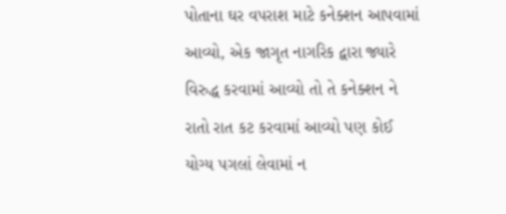પોતાના ઘર વપરાશ માટે કનેક્શન આપવામાં આવ્યો, એક જાગૃત નાગરિક દ્વારા જ્યારે વિરુદ્ધ કરવામાં આવ્યો તો તે કનેક્શન ને રાતો રાત કટ કરવામાં આવ્યો પણ કોઈ યોગ્ય પગલાં લેવામાં ન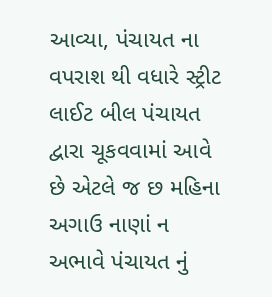આવ્યા, પંચાયત ના વપરાશ થી વધારે સ્ટ્રીટ લાઈટ બીલ પંચાયત દ્વારા ચૂકવવામાં આવે છે એટલે જ છ મહિના અગાઉ નાણાં ન અભાવે પંચાયત નું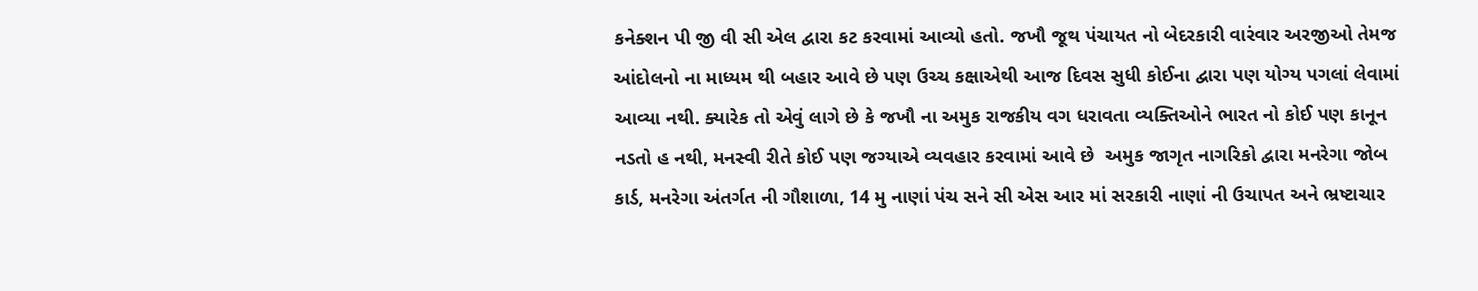કનેક્શન પી જી વી સી એલ દ્વારા કટ કરવામાં આવ્યો હતો. જખૌ જૂથ પંચાયત નો બેદરકારી વારંવાર અરજીઓ તેમજ આંદોલનો ના માધ્યમ થી બહાર આવે છે પણ ઉચ્ચ કક્ષાએથી આજ દિવસ સુધી કોઈના દ્વારા પણ યોગ્ય પગલાં લેવામાં આવ્યા નથી. ક્યારેક તો એવું લાગે છે કે જખૌ ના અમુક રાજકીય વગ ધરાવતા વ્યક્તિઓને ભારત નો કોઈ પણ કાનૂન નડતો હ નથી, મનસ્વી રીતે કોઈ પણ જગ્યાએ વ્યવહાર કરવામાં આવે છે  અમુક જાગૃત નાગરિકો દ્વારા મનરેગા જોબ કાર્ડ, મનરેગા અંતર્ગત ની ગૌશાળા, 14 મુ નાણાં પંચ સને સી એસ આર માં સરકારી નાણાં ની ઉચાપત અને ભ્રષ્ટાચાર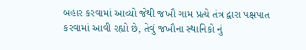બહાર કરવામાં આવ્યો જેથી જખૌ ગામ પ્રત્યે તંત્ર દ્વારા પક્ષપાત કરવામાં આવી રહ્યો છે, તેવું જખૌના સ્થાનિકો નું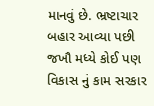માનવું છે. ભ્રષ્ટાચાર બહાર આવ્યા પછી જખૌ મધ્યે કોઈ પણ વિકાસ નું કામ સરકાર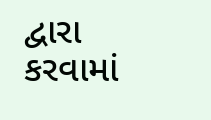દ્વારા કરવામાં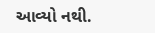આવ્યો નથી.